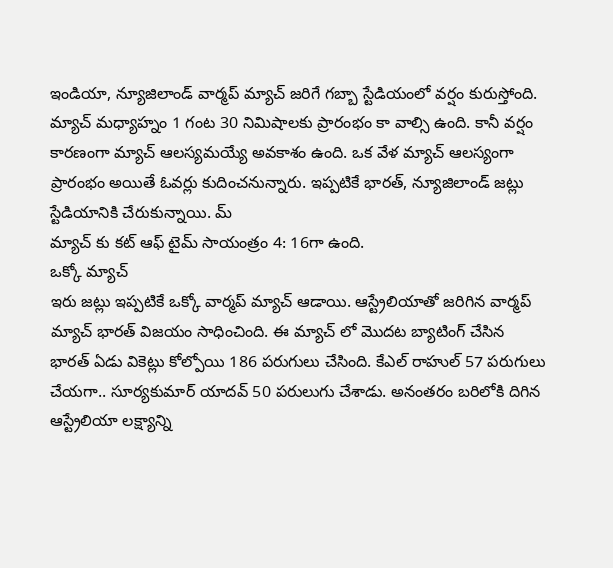ఇండియా, న్యూజిలాండ్ వార్మప్ మ్యాచ్ జరిగే గబ్బా స్టేడియంలో వర్షం కురుస్తోంది. మ్యాచ్ మధ్యాహ్నం 1 గంట 30 నిమిషాలకు ప్రారంభం కా వాల్సి ఉంది. కానీ వర్షం కారణంగా మ్యాచ్ ఆలస్యమయ్యే అవకాశం ఉంది. ఒక వేళ మ్యాచ్ ఆలస్యంగా ప్రారంభం అయితే ఓవర్లు కుదించనున్నారు. ఇప్పటికే భారత్, న్యూజిలాండ్ జట్లు స్టేడియానికి చేరుకున్నాయి. మ్
మ్యాచ్ కు కట్ ఆఫ్ టైమ్ సాయంత్రం 4: 16గా ఉంది.
ఒక్కో మ్యాచ్
ఇరు జట్లు ఇప్పటికే ఒక్కో వార్మప్ మ్యాచ్ ఆడాయి. ఆస్ట్రేలియాతో జరిగిన వార్మప్ మ్యాచ్ భారత్ విజయం సాధించింది. ఈ మ్యాచ్ లో మొదట బ్యాటింగ్ చేసిన భారత్ ఏడు వికెట్లు కోల్పోయి 186 పరుగులు చేసింది. కేఎల్ రాహుల్ 57 పరుగులు చేయగా.. సూర్యకుమార్ యాదవ్ 50 పరులుగు చేశాడు. అనంతరం బరిలోకి దిగిన ఆస్ట్రేలియా లక్ష్యాన్ని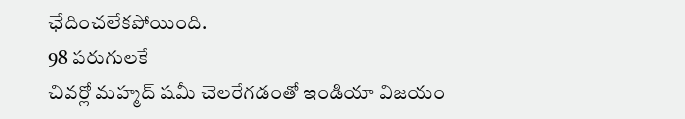ఛేదించలేకపోయింది.
98 పరుగులకే
చివర్లో మహ్మద్ షమీ చెలరేగడంతో ఇండియా విజయం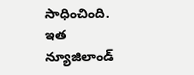సాధించింది. ఇత న్యూజిలాండ్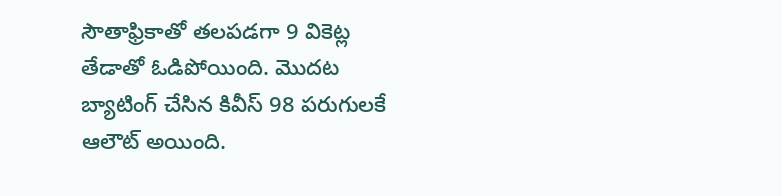సౌతాఫ్రికాతో తలపడగా 9 వికెట్ల తేడాతో ఓడిపోయింది. మొదట బ్యాటింగ్ చేసిన కివీస్ 98 పరుగులకే ఆలౌట్ అయింది.